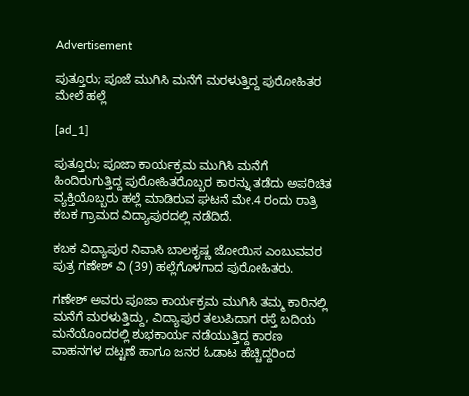Advertisement

ಪುತ್ತೂರು; ಪೂಜೆ ಮುಗಿಸಿ ಮನೆಗೆ ಮರಳುತ್ತಿದ್ದ ಪುರೋಹಿತರ ಮೇಲೆ ಹಲ್ಲೆ

[ad_1]

ಪುತ್ತೂರು; ಪೂಜಾ ಕಾರ್ಯಕ್ರಮ ಮುಗಿಸಿ ಮನೆಗೆ ಹಿಂದಿರುಗುತ್ತಿದ್ದ ಪುರೋಹಿತರೊಬ್ಬರ ಕಾರನ್ನು ತಡೆದು ಅಪರಿಚಿತ ವ್ಯಕ್ತಿಯೊಬ್ಬರು ಹಲ್ಲೆ ಮಾಡಿರುವ ಘಟನೆ ಮೇ.4 ರಂದು ರಾತ್ರಿ ಕಬಕ ಗ್ರಾಮದ ವಿದ್ಯಾಪುರದಲ್ಲಿ ನಡೆದಿದೆ.

ಕಬಕ ವಿದ್ಯಾಪುರ ನಿವಾಸಿ ಬಾಲಕೃಷ್ಣ ಜೋಯಿಸ ಎಂಬುವವರ ಪುತ್ರ ಗಣೇಶ್‌ ವಿ (39) ಹಲ್ಲೆಗೊಳಗಾದ ಪುರೋಹಿತರು.

ಗಣೇಶ್‌ ಅವರು ಪೂಜಾ ಕಾರ್ಯಕ್ರಮ ಮುಗಿಸಿ ತಮ್ಮ ಕಾರಿನಲ್ಲಿ ಮನೆಗೆ ಮರಳುತ್ತಿದ್ದು, ವಿದ್ಯಾಪುರ ತಲುಪಿದಾಗ ರಸ್ತೆ ಬದಿಯ ಮನೆಯೊಂದರಲ್ಲಿ ಶುಭಕಾರ್ಯ ನಡೆಯುತ್ತಿದ್ದ ಕಾರಣ ವಾಹನಗಳ ದಟ್ಟಣೆ ಹಾಗೂ ಜನರ ಓಡಾಟ ಹೆಚ್ಚಿದ್ದರಿಂದ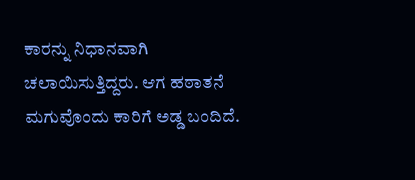ಕಾರನ್ನು ನಿಧಾನವಾಗಿ ಚಲಾಯಿಸುತ್ತಿದ್ದರು. ಆಗ ಹಠಾತನೆ ಮಗುವೊಂದು ಕಾರಿಗೆ ಅಡ್ಡ ಬಂದಿದೆ.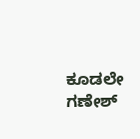ಕೂಡಲೇ ಗಣೇಶ್‌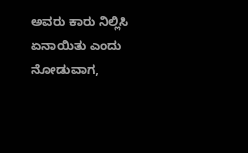ಅವರು ಕಾರು ನಿಲ್ಲಿಸಿ ಏನಾಯಿತು ಎಂದು ನೋಡುವಾಗ,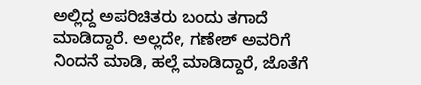ಅಲ್ಲಿದ್ದ ಅಪರಿಚಿತರು ಬಂದು ತಗಾದೆ ಮಾಡಿದ್ದಾರೆ. ಅಲ್ಲದೇ, ಗಣೇಶ್‌ ಅವರಿಗೆ ನಿಂದನೆ ಮಾಡಿ, ಹಲ್ಲೆ ಮಾಡಿದ್ದಾರೆ, ಜೊತೆಗೆ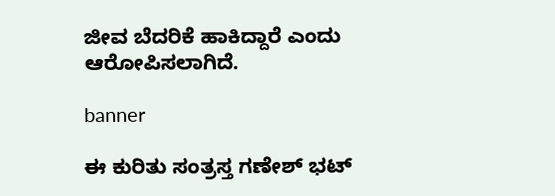ಜೀವ ಬೆದರಿಕೆ ಹಾಕಿದ್ದಾರೆ ಎಂದು ಆರೋಪಿಸಲಾಗಿದೆ.

banner

ಈ ಕುರಿತು ಸಂತ್ರಸ್ತ ಗಣೇಶ್‌ ಭಟ್‌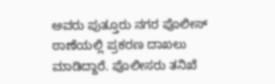ಅವರು ಪುತ್ತೂರು ನಗರ ಪೊಲೀಸ್‌ ಠಾಣೆಯಲ್ಲಿ ಪ್ರಕರಣ ದಾಖಲು ಮಾಡಿದ್ದಾರೆ. ಪೊಲೀಸರು ತನಿಖೆ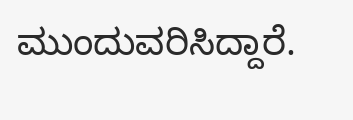ಮುಂದುವರಿಸಿದ್ದಾರೆ.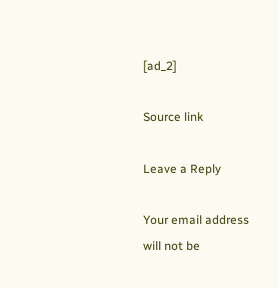[ad_2]

Source link

Leave a Reply

Your email address will not be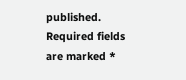published. Required fields are marked *